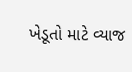ખેડૂતો માટે વ્યાજ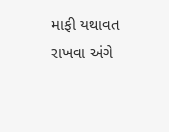માફી યથાવત રાખવા અંગે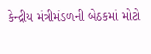કેન્દ્રીય મંત્રીમંડળની બેઠકમાં મોટો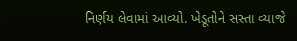નિર્ણય લેવામાં આવ્યો. ખેડૂતોને સસ્તા વ્યાજે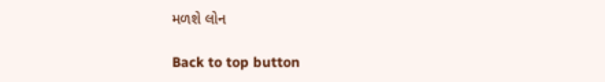મળશે લોન

Back to top button